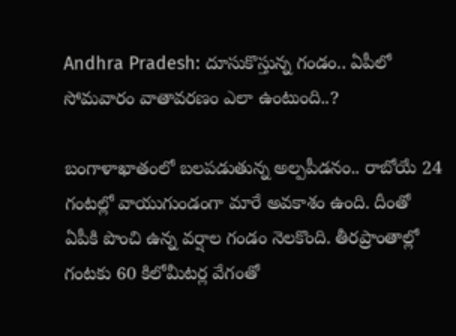Andhra Pradesh: దూసుకొస్తున్న గండం.. ఏపీలో సోమవారం వాతావరణం ఎలా ఉంటుంది..?

బంగాళాఖాతంలో బలపడుతున్న అల్పపీడనం.. రాబోయే 24 గంటల్లో వాయుగుండంగా మారే అవకాశం ఉంది. దీంతో ఏపీకి పొంచి ఉన్న వర్షాల గండం నెలకొంది. తీరప్రాంతాల్లో గంటకు 60 కిలోమీటర్ల వేగంతో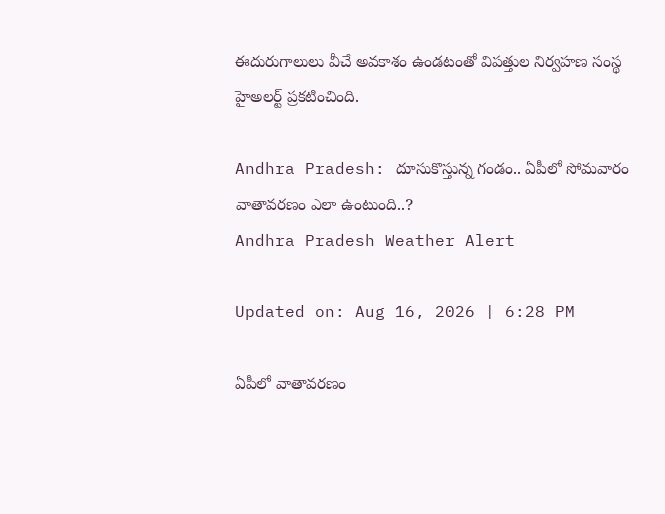ఈదురుగాలులు వీచే అవకాశం ఉండటంతో విపత్తుల నిర్వహణ సంస్థ హైఅలర్ట్ ప్రకటించింది.

Andhra Pradesh: దూసుకొస్తున్న గండం.. ఏపీలో సోమవారం వాతావరణం ఎలా ఉంటుంది..?
Andhra Pradesh Weather Alert

Updated on: Aug 16, 2026 | 6:28 PM

ఏపీలో వాతావరణం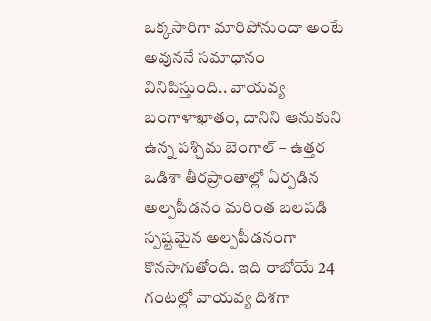ఒక్కసారిగా మారిపోనుందా అంటే అవుననే సమాధానం వినిపిస్తుంది.. వాయవ్య బంగాళాఖాతం, దానిని ఆనుకుని ఉన్న పశ్చిమ బెంగాల్ – ఉత్తర ఒడిశా తీరప్రాంతాల్లో ఏర్పడిన అల్పపీడనం మరింత బలపడి స్పష్టమైన అల్పపీడనంగా కొనసాగుతోంది. ఇది రాబోయే 24 గంటల్లో వాయవ్య దిశగా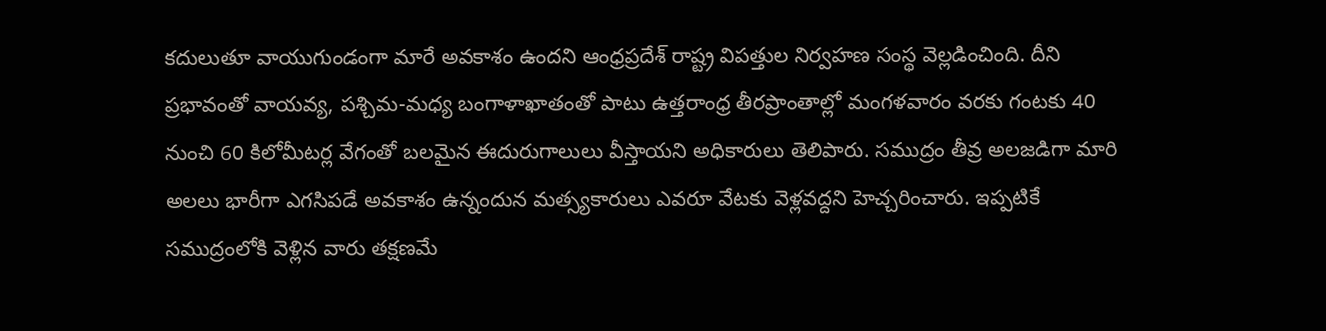కదులుతూ వాయుగుండంగా మారే అవకాశం ఉందని ఆంధ్రప్రదేశ్ రాష్ట్ర విపత్తుల నిర్వహణ సంస్థ వెల్లడించింది. దీని ప్రభావంతో వాయవ్య, పశ్చిమ-మధ్య బంగాళాఖాతంతో పాటు ఉత్తరాంధ్ర తీరప్రాంతాల్లో మంగళవారం వరకు గంటకు 40 నుంచి 60 కిలోమీటర్ల వేగంతో బలమైన ఈదురుగాలులు వీస్తాయని అధికారులు తెలిపారు. సముద్రం తీవ్ర అలజడిగా మారి అలలు భారీగా ఎగసిపడే అవకాశం ఉన్నందున మత్స్యకారులు ఎవరూ వేటకు వెళ్లవద్దని హెచ్చరించారు. ఇప్పటికే సముద్రంలోకి వెళ్లిన వారు తక్షణమే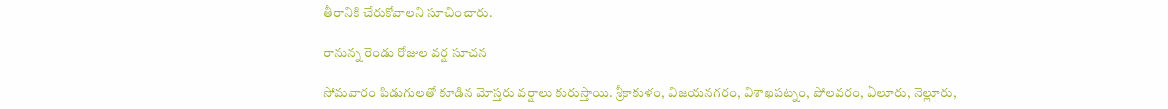తీరానికి చేరుకోవాలని సూచించారు.

రానున్న రెండు రోజుల వర్ష సూచన

సోమవారం పిడుగులతో కూడిన మోస్తరు వర్షాలు కురుస్తాయి. శ్రీకాకుళం, విజయనగరం, విశాఖపట్నం, పోలవరం, ఏలూరు, నెల్లూరు,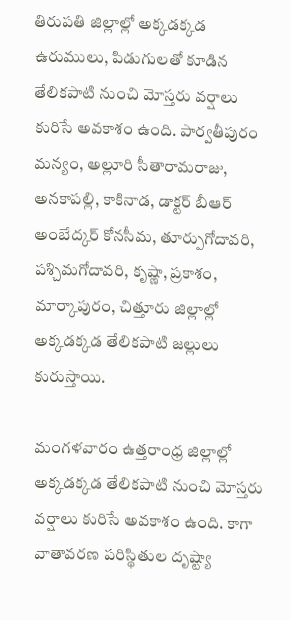తిరుపతి జిల్లాల్లో అక్కడక్కడ ఉరుములు, పిడుగులతో కూడిన తేలికపాటి నుంచి మోస్తరు వర్షాలు కురిసే అవకాశం ఉంది. పార్వతీపురం మన్యం, అల్లూరి సీతారామరాజు, అనకాపల్లి, కాకినాడ, డాక్టర్ బీఆర్ అంబేద్కర్ కోనసీమ, తూర్పుగోదావరి, పశ్చిమగోదావరి, కృష్ణా, ప్రకాశం, మార్కాపురం, చిత్తూరు జిల్లాల్లో అక్కడక్కడ తేలికపాటి జల్లులు కురుస్తాయి.

మంగళవారం ఉత్తరాంధ్ర జిల్లాల్లో అక్కడక్కడ తేలికపాటి నుంచి మోస్తరు వర్షాలు కురిసే అవకాశం ఉంది. కాగా వాతావరణ పరిస్థితుల దృష్ట్యా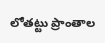లోతట్టు ప్రాంతాల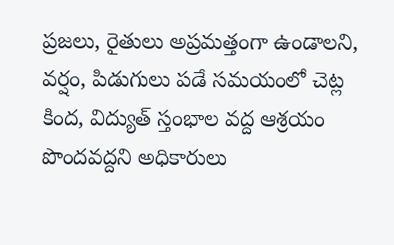ప్రజలు, రైతులు అప్రమత్తంగా ఉండాలని, వర్షం, పిడుగులు పడే సమయంలో చెట్ల కింద, విద్యుత్ స్తంభాల వద్ద ఆశ్రయం పొందవద్దని అధికారులు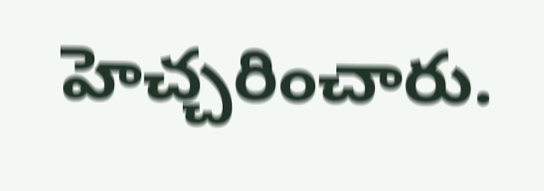హెచ్చరించారు.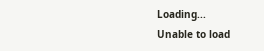Loading...
Unable to load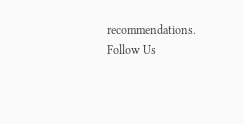recommendations.
Follow Us